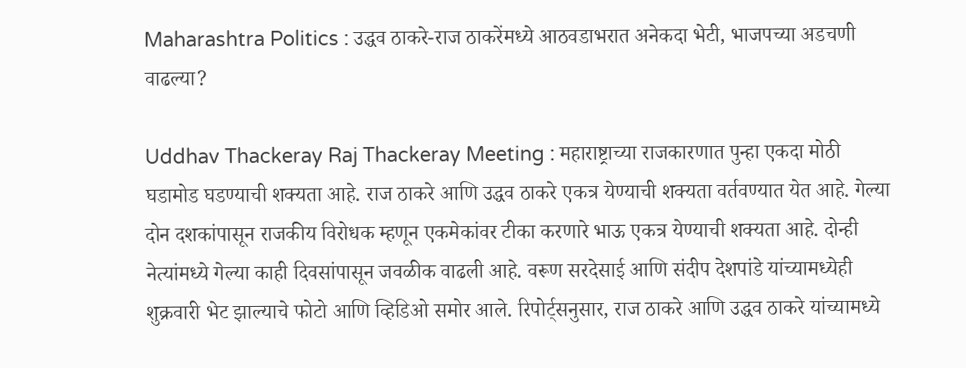Maharashtra Politics : उद्धव ठाकरे-राज ठाकरेंमध्ये आठवडाभरात अनेकदा भेटी, भाजपच्या अडचणी वाढल्या?

Uddhav Thackeray Raj Thackeray Meeting : महाराष्ट्राच्या राजकारणात पुन्हा एकदा मोठी घडामोड घडण्याची शक्यता आहे. राज ठाकरे आणि उद्धव ठाकरे एकत्र येण्याची शक्यता वर्तवण्यात येत आहे. गेल्या दोन दशकांपासून राजकीय विरोधक म्हणून एकमेकांवर टीका करणारे भाऊ एकत्र येण्याची शक्यता आहे. दोन्ही नेत्यांमध्ये गेल्या काही दिवसांपासून जवळीक वाढली आहे. वरूण सरदेसाई आणि संदीप देशपांडे यांच्यामध्येही शुक्रवारी भेट झाल्याचे फोटो आणि व्हिडिओ समोर आले. रिपोर्ट्सनुसार, राज ठाकरे आणि उद्धव ठाकरे यांच्यामध्ये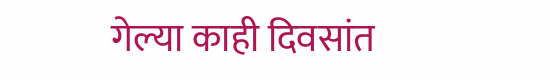गेल्या काही दिवसांत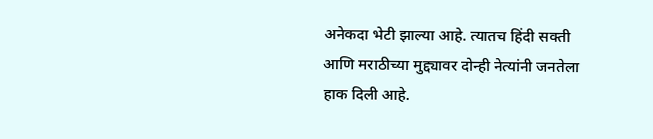अनेकदा भेटी झाल्या आहे. त्यातच हिंदी सक्ती आणि मराठीच्या मुद्द्यावर दोन्ही नेत्यांनी जनतेला हाक दिली आहे.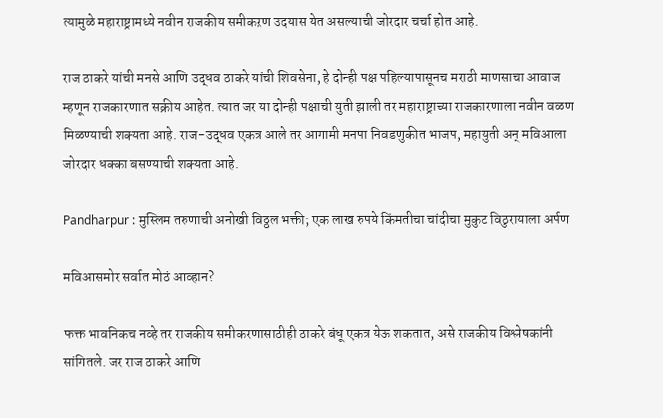त्यामुळे महाराष्ट्रामध्ये नवीन राजकीय समीकऱण उदयास येत असल्याची जोरदार चर्चा होत आहे.

राज ठाकरे यांची मनसे आणि उद्धव ठाकरे यांची शिवसेना, हे दोन्ही पक्ष पहिल्यापासूनच मराठी माणसाचा आवाज म्हणून राजकारणात सक्रीय आहेत. त्यात जर या दोन्ही पक्षाची युती झाली तर महाराष्ट्राच्या राजकारणाला नवीन वळण मिळण्याची शक्यता आहे. राज-उद्धव एकत्र आले तर आगामी मनपा निवडणुकीत भाजप, महायुती अन् मविआला जोरदार धक्का बसण्याची शक्यता आहे.

Pandharpur : मुस्लिम तरुणाची अनोखी विठ्ठल भक्ती; एक लाख रुपये किंमतीचा चांदीचा मुकुट विठुरायाला अर्पण

मविआसमोर सर्वात मोठं आव्हान?

फक्त भावनिकच नव्हे तर राजकीय समीकरणासाठीही ठाकरे बंधू एकत्र येऊ शकतात, असे राजकीय विश्लेषकांनी सांगितले. जर राज ठाकरे आणि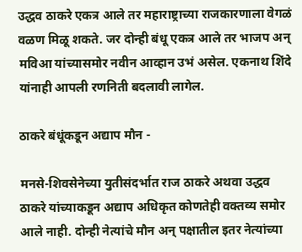उद्धव ठाकरे एकत्र आले तर महाराष्ट्राच्या राजकारणाला वेगळं वळण मिळू शकते. जर दोन्ही बंधू एकत्र आले तर भाजप अन् मविआ यांच्यासमोर नवीन आव्हान उभं असेल. एकनाथ शिंदे यांनाही आपली रणनिती बदलावी लागेल.

ठाकरे बंधूंकडून अद्याप मौन -

मनसे-शिवसेनेच्या युतीसंदर्भात राज ठाकरे अथवा उद्धव ठाकरे यांच्याकडून अद्याप अधिकृत कोणतेही वक्तव्य समोर आले नाही. दोन्ही नेत्यांचे मौन अन् पक्षातील इतर नेत्यांच्या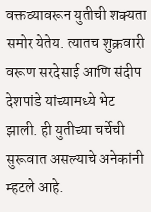वक्तव्यावरून युतीची शक्यता समोर येतेय. त्यातच शुक्रवारी वरूण सरदेसाई आणि संदीप देशपांडे यांच्यामध्ये भेट झाली. ही युतीच्या चर्चेची सुरूवात असल्याचे अनेकांनी म्हटले आहे.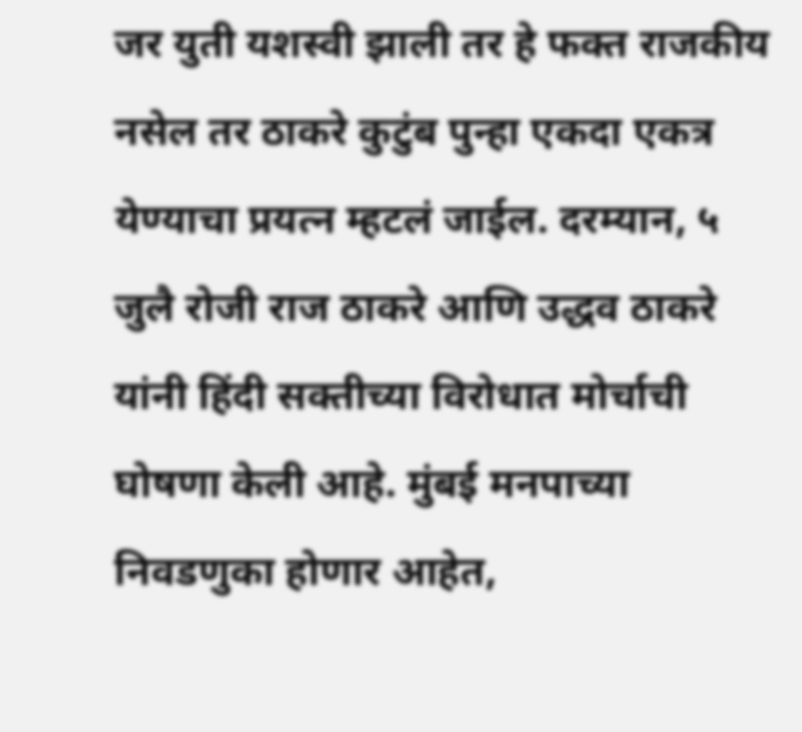जर युती यशस्वी झाली तर हे फक्त राजकीय नसेल तर ठाकरे कुटुंब पुन्हा एकदा एकत्र येण्याचा प्रयत्न म्हटलं जाईल. दरम्यान, ५ जुलै रोजी राज ठाकरे आणि उद्धव ठाकरे यांनी हिंदी सक्तीच्या विरोधात मोर्चाची घोषणा केली आहे. मुंबई मनपाच्या निवडणुका होणार आहेत,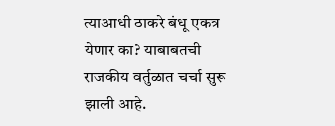त्याआधी ठाकरे बंधू एकत्र येणार का? याबाबतची राजकीय वर्तुळात चर्चा सुरू झाली आहे.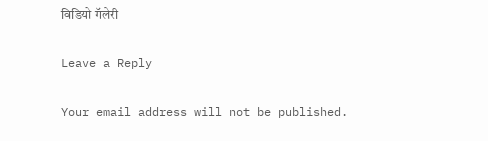विडियो गॅलेरी

Leave a Reply

Your email address will not be published.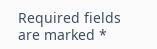Required fields are marked *